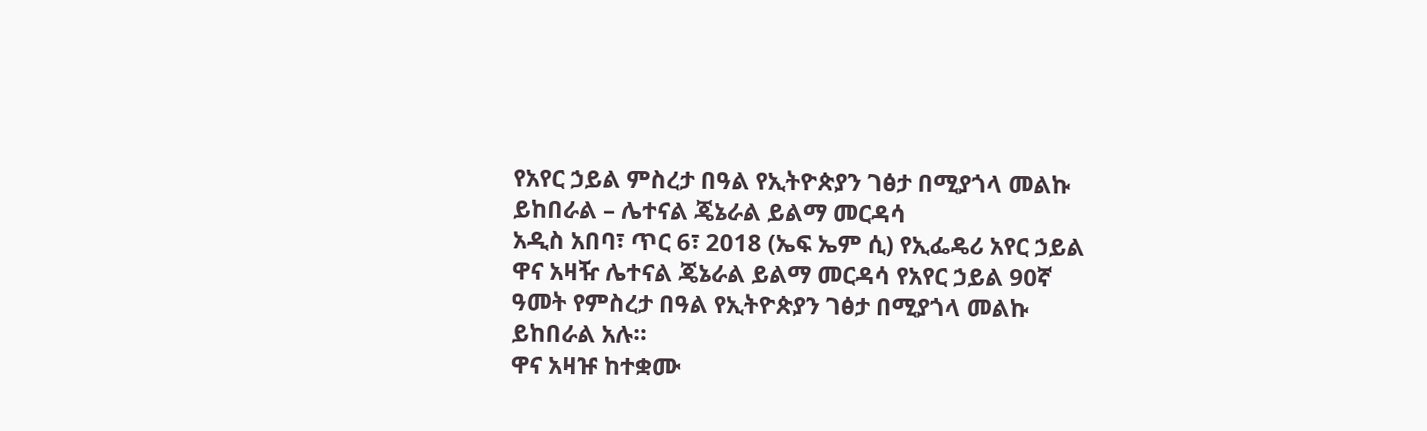የአየር ኃይል ምስረታ በዓል የኢትዮጵያን ገፅታ በሚያጎላ መልኩ ይከበራል – ሌተናል ጄኔራል ይልማ መርዳሳ
አዲስ አበባ፣ ጥር 6፣ 2018 (ኤፍ ኤም ሲ) የኢፌዴሪ አየር ኃይል ዋና አዛዥ ሌተናል ጄኔራል ይልማ መርዳሳ የአየር ኃይል 90ኛ ዓመት የምስረታ በዓል የኢትዮጵያን ገፅታ በሚያጎላ መልኩ ይከበራል አሉ።
ዋና አዛዡ ከተቋሙ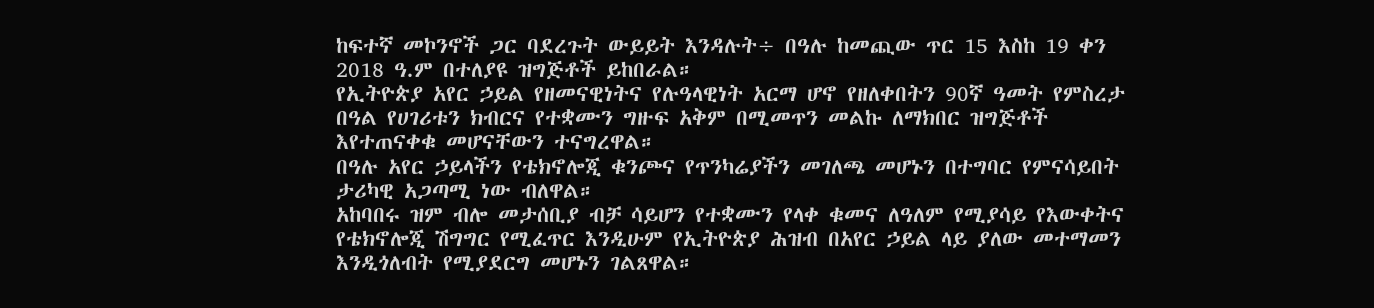ከፍተኛ መኮንኖች ጋር ባደረጉት ውይይት እንዳሉት÷ በዓሉ ከመጪው ጥር 15 እስከ 19 ቀን 2018 ዓ.ም በተለያዩ ዝግጅቶች ይከበራል።
የኢትዮጵያ አየር ኃይል የዘመናዊነትና የሉዓላዊነት አርማ ሆኖ የዘለቀበትን 90ኛ ዓመት የምስረታ በዓል የሀገሪቱን ክብርና የተቋሙን ግዙፍ አቅም በሚመጥን መልኩ ለማክበር ዝግጅቶች እየተጠናቀቁ መሆናቸውን ተናግረዋል።
በዓሉ አየር ኃይላችን የቴክኖሎጂ ቁንጮና የጥንካሬያችን መገለጫ መሆኑን በተግባር የምናሳይበት ታሪካዊ አጋጣሚ ነው ብለዋል።
አከባበሩ ዝም ብሎ መታሰቢያ ብቻ ሳይሆን የተቋሙን የላቀ ቁመና ለዓለም የሚያሳይ የእውቀትና የቴክኖሎጂ ሽግግር የሚፈጥር እንዲሁም የኢትዮጵያ ሕዝብ በአየር ኃይል ላይ ያለው መተማመን እንዲጎለብት የሚያደርግ መሆኑን ገልጸዋል።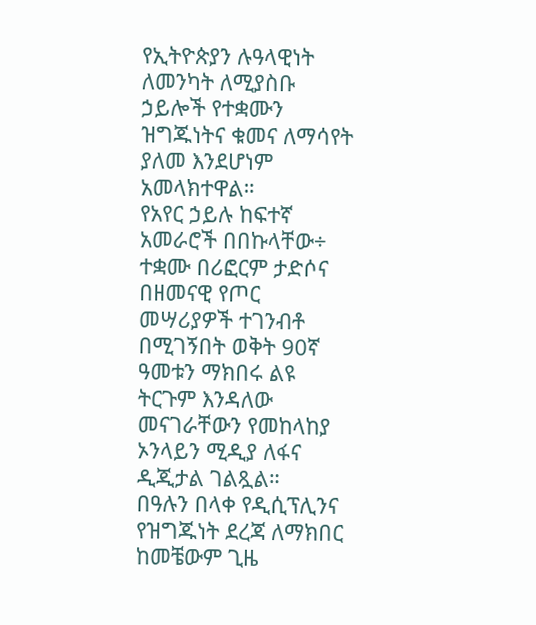የኢትዮጵያን ሉዓላዊነት ለመንካት ለሚያስቡ ኃይሎች የተቋሙን ዝግጁነትና ቁመና ለማሳየት ያለመ እንደሆነም አመላክተዋል።
የአየር ኃይሉ ከፍተኛ አመራሮች በበኩላቸው÷ ተቋሙ በሪፎርም ታድሶና በዘመናዊ የጦር መሣሪያዎች ተገንብቶ በሚገኝበት ወቅት 90ኛ ዓመቱን ማክበሩ ልዩ ትርጉም እንዳለው መናገራቸውን የመከላከያ ኦንላይን ሚዲያ ለፋና ዲጂታል ገልጿል።
በዓሉን በላቀ የዲሲፕሊንና የዝግጁነት ደረጃ ለማክበር ከመቼውም ጊዜ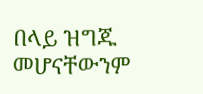በላይ ዝግጁ መሆናቸውንም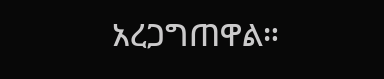አረጋግጠዋል።